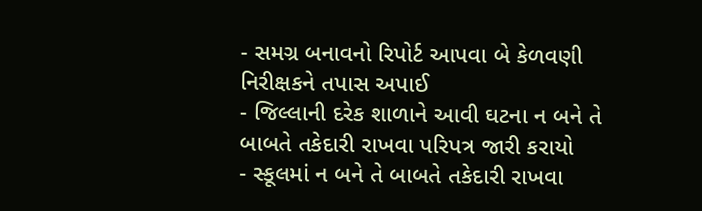- સમગ્ર બનાવનો રિપોર્ટ આપવા બે કેળવણી નિરીક્ષકને તપાસ અપાઈ
- જિલ્લાની દરેક શાળાને આવી ઘટના ન બને તે બાબતે તકેદારી રાખવા પરિપત્ર જારી કરાયો
- સ્કૂલમાં ન બને તે બાબતે તકેદારી રાખવા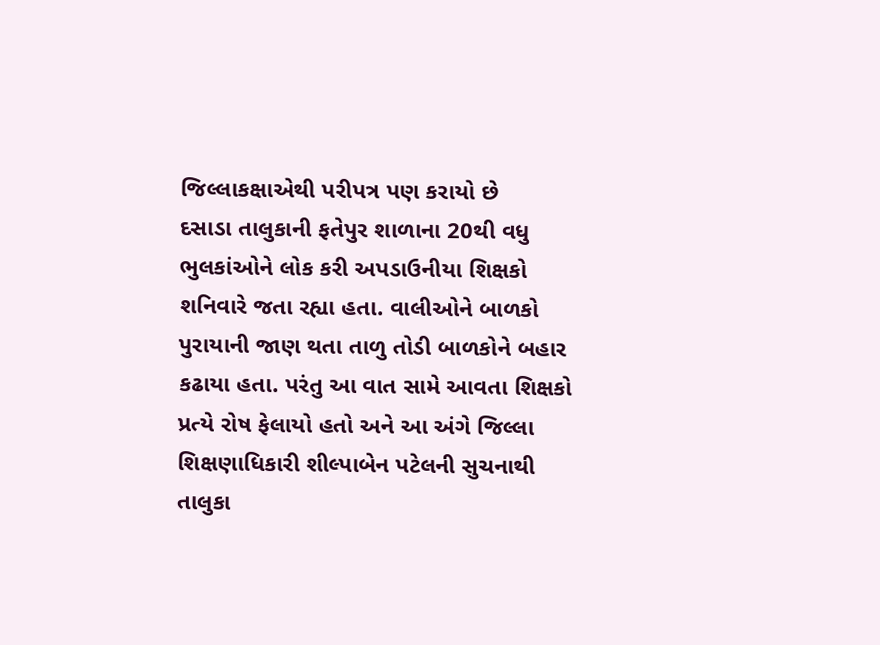જિલ્લાકક્ષાએથી પરીપત્ર પણ કરાયો છે
દસાડા તાલુકાની ફતેપુર શાળાના 20થી વધુ ભુલકાંઓને લોક કરી અપડાઉનીયા શિક્ષકો શનિવારે જતા રહ્યા હતા. વાલીઓને બાળકો પુરાયાની જાણ થતા તાળુ તોડી બાળકોને બહાર કઢાયા હતા. પરંતુ આ વાત સામે આવતા શિક્ષકો પ્રત્યે રોષ ફેલાયો હતો અને આ અંગે જિલ્લા શિક્ષણાધિકારી શીલ્પાબેન પટેલની સુચનાથી તાલુકા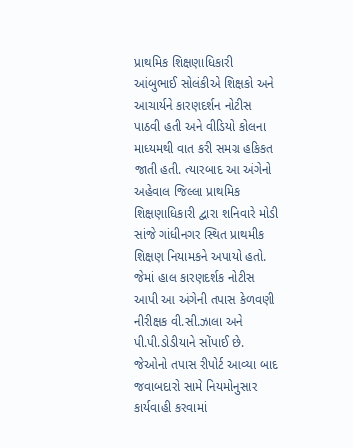પ્રાથમિક શિક્ષણાધિકારી આંબુભાઈ સોલંકીએ શિક્ષકો અને આચાર્યને કારણદર્શન નોટીસ પાઠવી હતી અને વીડિયો કોલના માધ્યમથી વાત કરી સમગ્ર હકિકત જાતી હતી. ત્યારબાદ આ અંગેનો અહેવાલ જિલ્લા પ્રાથમિક શિક્ષણાધિકારી દ્વારા શનિવારે મોડી સાંજે ગાંધીનગર સ્થિત પ્રાથમીક શિક્ષણ નિયામકને અપાયો હતો. જેમાં હાલ કારણદર્શક નોટીસ આપી આ અંગેની તપાસ કેળવણી નીરીક્ષક વી.સી.ઝાલા અને પી.પી.ડોડીયાને સોંપાઈ છે. જેઓનો તપાસ રીપોર્ટ આવ્યા બાદ જવાબદારો સામે નિયમોનુસાર કાર્યવાહી કરવામાં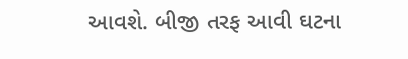આવશે. બીજી તરફ આવી ઘટના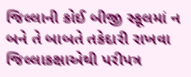જિલ્લાની કોઈ બીજી સ્કૂલમાં ન બને તે બાબતે તકેદારી રાખવા જિલ્લાકક્ષાએથી પરીપત્ર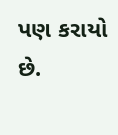પણ કરાયો છે.